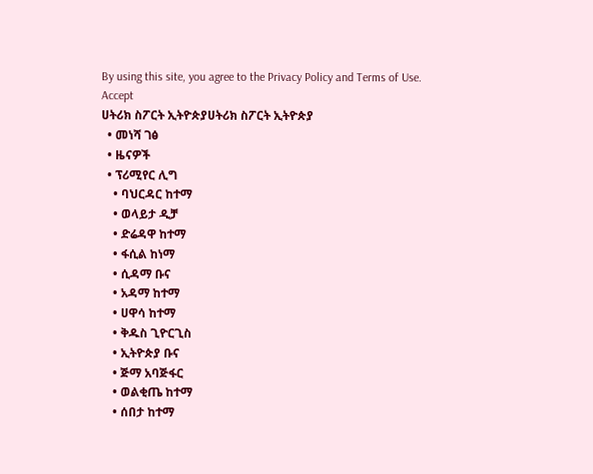By using this site, you agree to the Privacy Policy and Terms of Use.
Accept
ሀትሪክ ስፖርት ኢትዮጵያሀትሪክ ስፖርት ኢትዮጵያ
  • መነሻ ገፅ
  • ዜናዎች
  • ፕሪሚየር ሊግ
    • ባህርዳር ከተማ
    • ወላይታ ዲቻ
    • ድሬዳዋ ከተማ
    • ፋሲል ከነማ
    • ሲዳማ ቡና
    • አዳማ ከተማ
    • ሀዋሳ ከተማ
    • ቅዱስ ጊዮርጊስ
    • ኢትዮጵያ ቡና
    • ጅማ አባጅፋር
    • ወልቂጤ ከተማ
    • ሰበታ ከተማ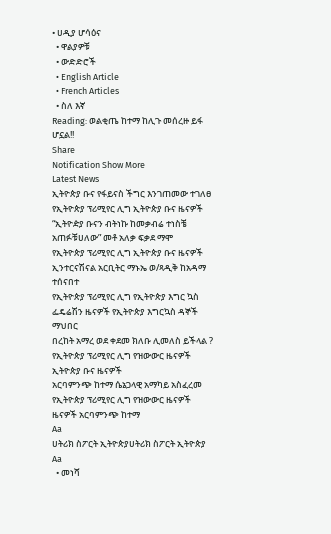• ሀዲያ ሆሳዕና
  • ዋልያዎቹ
  • ውድድሮች
  • English Article
  • French Articles
  • ስለ እኛ
Reading: ወልቂጤ ከተማ ከሊጉ መሰረዙ ይፋ ሆኗል!!
Share
Notification Show More
Latest News
ኢትዮጵያ ቡና የፋይናስ ችግር እንገጠመው ተገለፀ
የኢትዮጵያ ፕሪሚየር ሊግ ኢትዮጵያ ቡና ዜናዎች
“ኢትዮዽያ ቡናን ብትነኩ ከመቃብሬ ተነስቼ አጠፉቹሀለው” መቶ አለቃ ፍቃደ ማሞ
የኢትዮጵያ ፕሪሚየር ሊግ ኢትዮጵያ ቡና ዜናዎች
ኢንተርናሽናል አርቢትር ማኑኤ ወ/ጻዲቅ ከአዳማ ተሰናበተ
የኢትዮጵያ ፕሪሚየር ሊግ የኢትዮጵያ እግር ኳስ ፌዴሬሽን ዜናዎች የኢትዮጵያ እግርኳስ ዳኞች ማህበር
በረከት አማረ ወደ ቀደመ ክለቡ ሊመለስ ይችላል ?
የኢትዮጵያ ፕሪሚየር ሊግ የዝውውር ዜናዎች ኢትዮጵያ ቡና ዜናዎች
አርባምንጭ ከተማ ሴኔጋላዊ አማካይ አስፈረመ
የኢትዮጵያ ፕሪሚየር ሊግ የዝውውር ዜናዎች ዜናዎች አርባምንጭ ከተማ
Aa
ሀትሪክ ስፖርት ኢትዮጵያሀትሪክ ስፖርት ኢትዮጵያ
Aa
  • መነሻ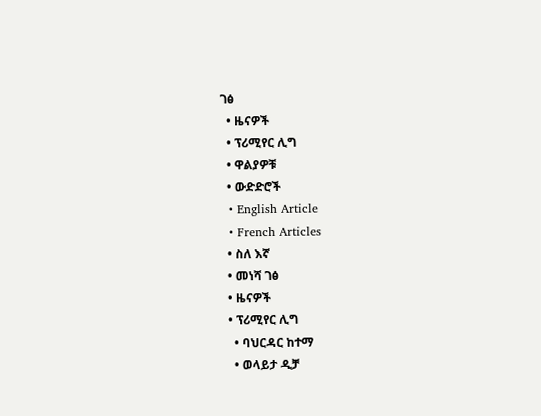ገፅ
  • ዜናዎች
  • ፕሪሚየር ሊግ
  • ዋልያዎቹ
  • ውድድሮች
  • English Article
  • French Articles
  • ስለ እኛ
  • መነሻ ገፅ
  • ዜናዎች
  • ፕሪሚየር ሊግ
    • ባህርዳር ከተማ
    • ወላይታ ዲቻ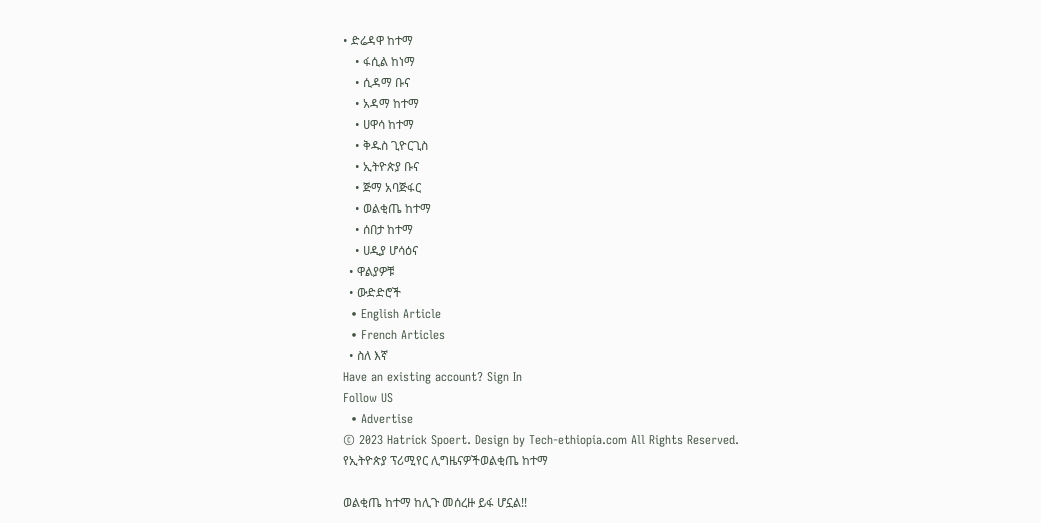• ድሬዳዋ ከተማ
    • ፋሲል ከነማ
    • ሲዳማ ቡና
    • አዳማ ከተማ
    • ሀዋሳ ከተማ
    • ቅዱስ ጊዮርጊስ
    • ኢትዮጵያ ቡና
    • ጅማ አባጅፋር
    • ወልቂጤ ከተማ
    • ሰበታ ከተማ
    • ሀዲያ ሆሳዕና
  • ዋልያዎቹ
  • ውድድሮች
  • English Article
  • French Articles
  • ስለ እኛ
Have an existing account? Sign In
Follow US
  • Advertise
© 2023 Hatrick Spoert. Design by Tech-ethiopia.com All Rights Reserved.
የኢትዮጵያ ፕሪሚየር ሊግዜናዎችወልቂጤ ከተማ

ወልቂጤ ከተማ ከሊጉ መሰረዙ ይፋ ሆኗል!!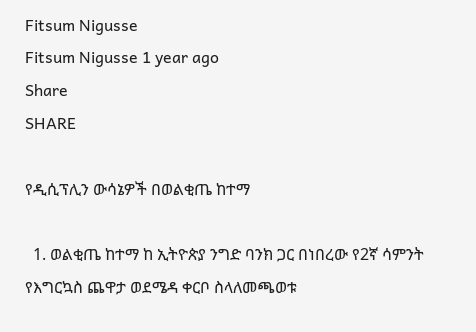Fitsum Nigusse
Fitsum Nigusse 1 year ago
Share
SHARE

የዲሲፕሊን ውሳኔዎች በወልቂጤ ከተማ

  1. ወልቂጤ ከተማ ከ ኢትዮጵያ ንግድ ባንክ ጋር በነበረው የ2ኛ ሳምንት የእግርኳስ ጨዋታ ወደሜዳ ቀርቦ ስላለመጫወቱ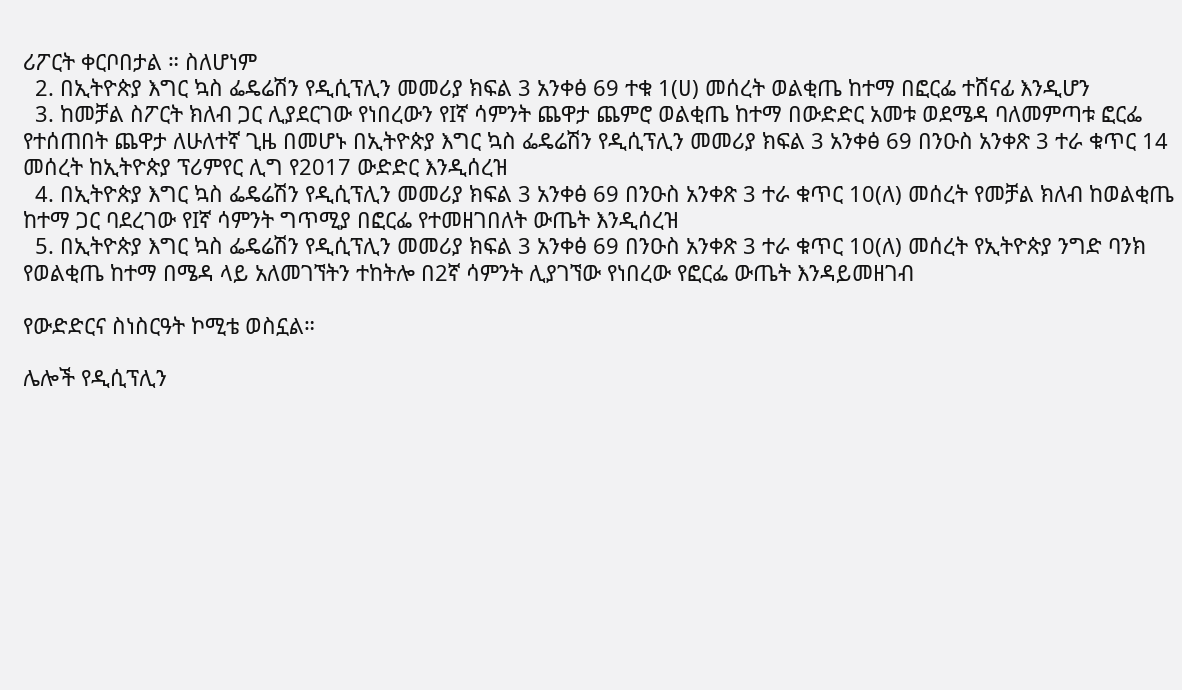ሪፖርት ቀርቦበታል ። ስለሆነም
  2. በኢትዮጵያ እግር ኳስ ፌዴሬሽን የዲሲፕሊን መመሪያ ክፍል 3 አንቀፅ 69 ተቁ 1(ሀ) መሰረት ወልቂጤ ከተማ በፎርፌ ተሸናፊ እንዲሆን
  3. ከመቻል ስፖርት ክለብ ጋር ሊያደርገው የነበረውን የIኛ ሳምንት ጨዋታ ጨምሮ ወልቂጤ ከተማ በውድድር አመቱ ወደሜዳ ባለመምጣቱ ፎርፌ የተሰጠበት ጨዋታ ለሁለተኛ ጊዜ በመሆኑ በኢትዮጵያ እግር ኳስ ፌዴሬሽን የዲሲፕሊን መመሪያ ክፍል 3 አንቀፅ 69 በንዑስ አንቀጽ 3 ተራ ቁጥር 14 መሰረት ከኢትዮጵያ ፕሪምየር ሊግ የ2017 ውድድር እንዲሰረዝ
  4. በኢትዮጵያ እግር ኳስ ፌዴሬሽን የዲሲፕሊን መመሪያ ክፍል 3 አንቀፅ 69 በንዑስ አንቀጽ 3 ተራ ቁጥር 10(ለ) መሰረት የመቻል ክለብ ከወልቂጤ ከተማ ጋር ባደረገው የIኛ ሳምንት ግጥሚያ በፎርፌ የተመዘገበለት ውጤት እንዲሰረዝ
  5. በኢትዮጵያ እግር ኳስ ፌዴሬሽን የዲሲፕሊን መመሪያ ክፍል 3 አንቀፅ 69 በንዑስ አንቀጽ 3 ተራ ቁጥር 10(ለ) መሰረት የኢትዮጵያ ንግድ ባንክ የወልቂጤ ከተማ በሜዳ ላይ አለመገኘትን ተከትሎ በ2ኛ ሳምንት ሊያገኘው የነበረው የፎርፌ ውጤት እንዳይመዘገብ

የውድድርና ስነስርዓት ኮሚቴ ወስኗል።

ሌሎች የዲሲፕሊን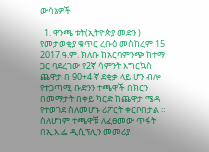ውሳኔዎች

  1. ዋንጫ ቱት(ኢትዮጵያ መድን ) የመታወቂያ ቁጥር ረቡዕ መስከረም 15 2017 ዓ.ም. ክለቡ ከአርባምንጭ ከተማ ጋር ባደረገው የ2ኛ ሳምንት እግርኳስ ጨዋታ በ 90+4 ኛ ደቂቃ ላይ ሆን ብሎ የተጋጣሚ ቡድንን ተጫዋች በክርን በመማታት በቀይ ካርድ ከጨዋታ ሜዳ የተወገደ ስለመሆኑ ሪፖርት ቀርቦበታል ። ስለሆነም ተጫዋቹ ለፈፀመው ጥፋት በኢ.እ.ፌ ዲሲፕሊን መመሪያ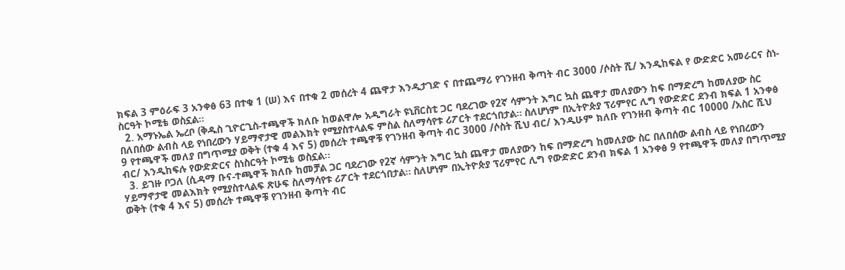ክፍል 3 ምዕራፍ 3 አንቀፅ 63 በተቁ 1 (ሠ) እና በተቁ 2 መሰረት 4 ጨዋታ እንዲታገድ ና በተጨማሪ የገንዘብ ቅጣት ብር 3000 /ሶስት ሺ/ እንዲከፍል የ ውድድር አመራርና ስነ-ስርዓት ኮሚቴ ወስኗል።
  2. አማኑኤል ኤረቦ (ቅዱስ ጊዮርጊስ-ተጫዋች ክለቡ ከወልዋሎ አዲግራት ዩኒቨርስቲ ጋር ባደረገው የ2ኛ ሳምንት እግር ኳስ ጨዋታ መለያውን ከፍ በማድረግ ከመለያው ስር በለበሰው ልብስ ላይ የነበረውን ሃይማኖታዊ መልእክት የሚያስተላልፍ ምስል ስለማሳየቱ ሪፖርት ተደርጎበታል። ስለሆነም በኢትዮጵያ ፕሪምየር ሊግ የውድድር ደንብ ክፍል 1 አንቀፅ 9 የተጫዋች መለያ በግጥሚያ ወቅት (ተቁ 4 እና 5) መሰረት ተጫዋቹ የገንዘብ ቅጣት ብር 3000 /ሶስት ሺህ ብር/ እንዲሁም ክለቡ የገንዘብ ቅጣት ብር 10000 /አስር ሺህ ብር/ እንዲከፍሉ የውድድርና ስነስርዓት ኮሚቴ ወስኗል፡፡
  3. ይገዙ ቦጋለ (ሲዳማ ቡና-ተጫዋች ክለቡ ከመቻል ጋር ባደረገው የ2ኛ ሳምንት እግር ኳስ ጨዋታ መለያውን ከፍ በማድረግ ከመለያው ስር በለበሰው ልብስ ላይ የነበረውን ሃይማኖታዊ መልእክት የሚያስተላልፍ ጽሁፍ ስለማሳየቱ ሪፖርት ተደርጎበታል። ስለሆነም በኢትዮጵያ ፕሪምየር ሊግ የውድድር ደንብ ክፍል 1 አንቀፅ 9 የተጫዋች መለያ በግጥሚያ ወቅት (ተቁ 4 እና 5) መሰረት ተጫዋቹ የገንዘብ ቅጣት ብር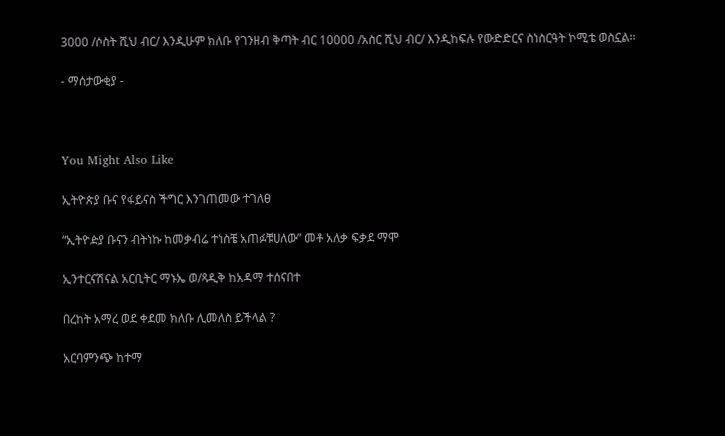3000 /ሶስት ሺህ ብር/ እንዲሁም ክለቡ የገንዘብ ቅጣት ብር 10000 /አስር ሺህ ብር/ እንዲከፍሉ የውድድርና ስነስርዓት ኮሚቴ ወስኗል፡፡

- ማሰታውቂያ -



You Might Also Like

ኢትዮጵያ ቡና የፋይናስ ችግር እንገጠመው ተገለፀ

“ኢትዮዽያ ቡናን ብትነኩ ከመቃብሬ ተነስቼ አጠፉቹሀለው” መቶ አለቃ ፍቃደ ማሞ

ኢንተርናሽናል አርቢትር ማኑኤ ወ/ጻዲቅ ከአዳማ ተሰናበተ

በረከት አማረ ወደ ቀደመ ክለቡ ሊመለስ ይችላል ?

አርባምንጭ ከተማ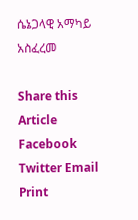ሴኔጋላዊ አማካይ አስፈረመ

Share this Article
Facebook Twitter Email Print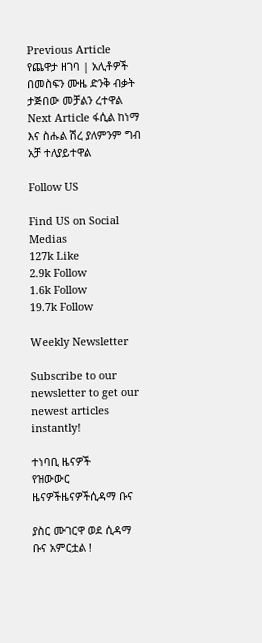Previous Article የጨዋታ ዘገባ | አሊቶዎች በመስፍን ሙዜ ድንቅ ብቃት ታጅበው መቻልን ረተዋል
Next Article ፋሲል ከነማ እና ስሑል ሽረ ያለምንም ግብ አቻ ተለያይተዋል

Follow US

Find US on Social Medias
127k Like
2.9k Follow
1.6k Follow
19.7k Follow

Weekly Newsletter

Subscribe to our newsletter to get our newest articles instantly!

ተነባቢ ዜናዎች
የዝውውር ዜናዎችዜናዎችሲዳማ ቡና

ያስር ሙገርዋ ወደ ሲዳማ ቡና አምርቷል !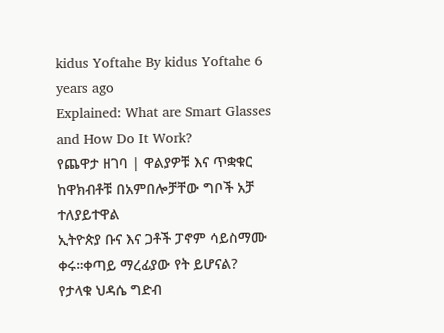kidus Yoftahe By kidus Yoftahe 6 years ago
Explained: What are Smart Glasses and How Do It Work?
የጨዋታ ዘገባ | ዋልያዎቹ እና ጥቋቁር ከዋክብቶቹ በአምበሎቻቸው ግቦች አቻ ተለያይተዋል
ኢትዮጵያ ቡና እና ጋቶች ፓኖም ሳይስማሙ ቀሩ።ቀጣይ ማረፊያው የት ይሆናል?
የታላቁ ህዳሴ ግድብ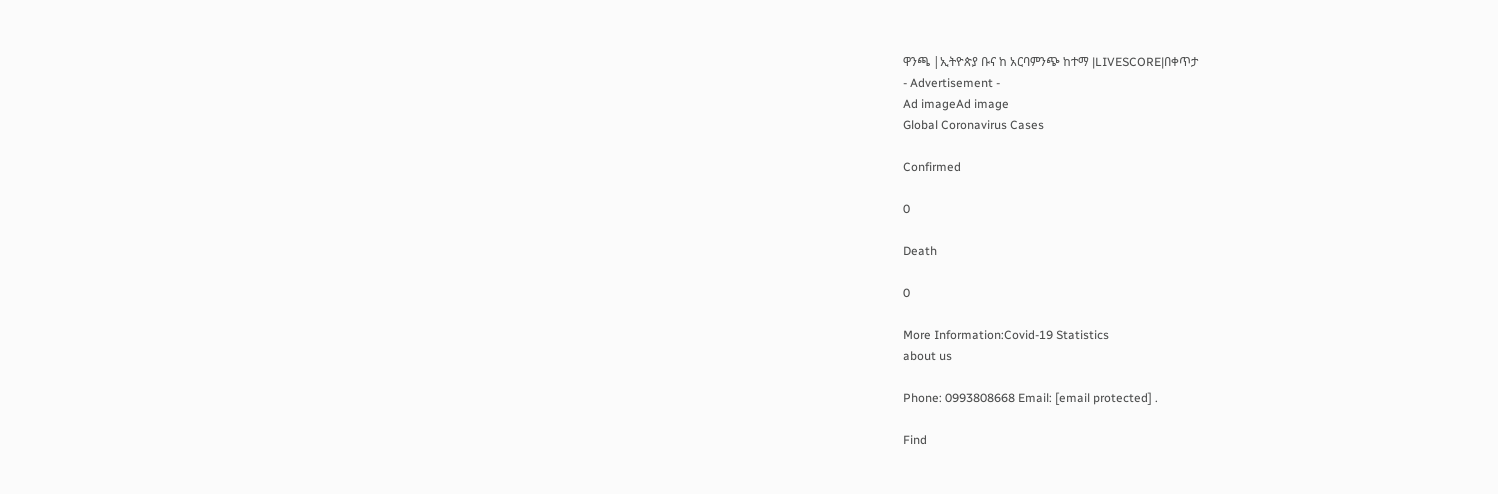ዋንጫ |ኢትዮጵያ ቡና ከ አርባምንጭ ከተማ |LIVESCORE|በቀጥታ
- Advertisement -
Ad imageAd image
Global Coronavirus Cases

Confirmed

0

Death

0

More Information:Covid-19 Statistics
about us

Phone: 0993808668 Email: [email protected] .

Find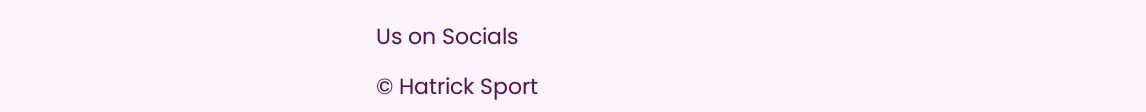Us on Socials

© Hatrick Sport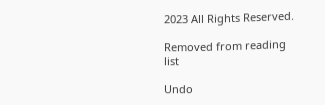2023 All Rights Reserved.

Removed from reading list

Undo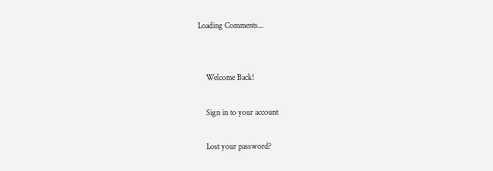Loading Comments...


    Welcome Back!

    Sign in to your account

    Lost your password?